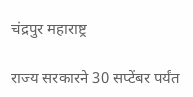चंद्रपुर महाराष्ट्र

राज्य सरकारने 30 सप्टेंबर पर्यंत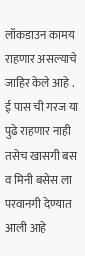लॉकडाउन कामय राहणार असल्याचे जाहिर केले आहे .
ई पास ची गरज या पुढे राहणार नाही
तसेच खासगी बस व मिनी बसेस ला परवानगी देण्यात आली आहे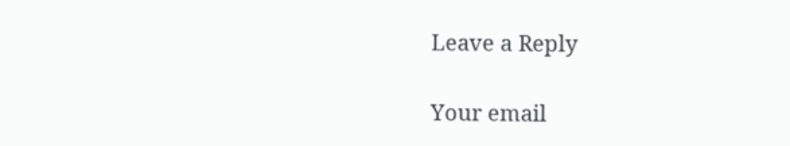Leave a Reply

Your email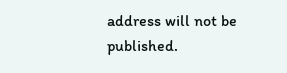address will not be published.